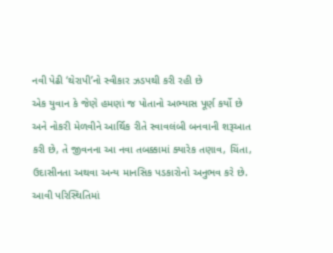નવી પેઢી ‘થેરાપી’નો સ્વીકાર ઝડપથી કરી રહી છે
એક યુવાન કે જેણે હમણાં જ પોતાનો અભ્યાસ પૂર્ણ કર્યો છે અને નોકરી મેળવીને આર્થિક રીતે સ્વાવલંબી બનવાની શરૂઆત કરી છે, તે જીવનના આ નવા તબક્કામાં ક્યારેક તણાવ, ચિંતા, ઉદાસીનતા અથવા અન્ય માનસિક પડકારોનો અનુભવ કરે છે. આવી પરિસ્થિતિમાં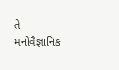તે મનોવૈજ્ઞાનિક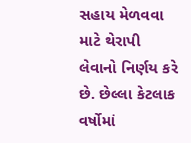સહાય મેળવવા માટે થેરાપી લેવાનો નિર્ણય કરે છે. છેલ્લા કેટલાક વર્ષોમાં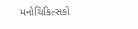મનોચિકિત્સકો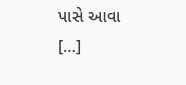પાસે આવા […]